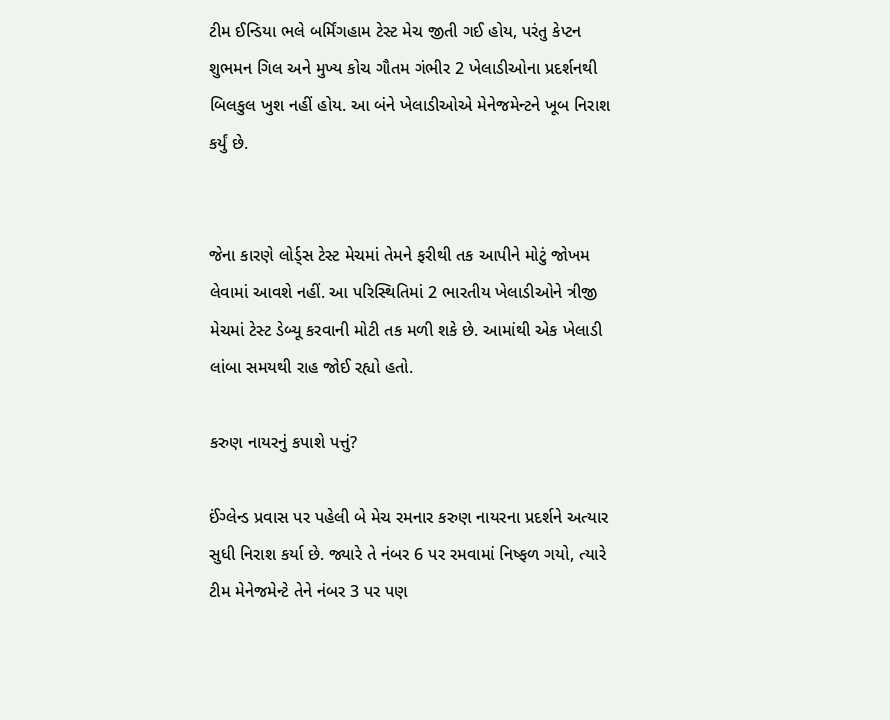ટીમ ઈન્ડિયા ભલે બર્મિંગહામ ટેસ્ટ મેચ જીતી ગઈ હોય, પરંતુ કેપ્ટન શુભમન ગિલ અને મુખ્ય કોચ ગૌતમ ગંભીર 2 ખેલાડીઓના પ્રદર્શનથી બિલકુલ ખુશ નહીં હોય. આ બંને ખેલાડીઓએ મેનેજમેન્ટને ખૂબ નિરાશ કર્યું છે.


જેના કારણે લોર્ડ્સ ટેસ્ટ મેચમાં તેમને ફરીથી તક આપીને મોટું જોખમ લેવામાં આવશે નહીં. આ પરિસ્થિતિમાં 2 ભારતીય ખેલાડીઓને ત્રીજી મેચમાં ટેસ્ટ ડેબ્યૂ કરવાની મોટી તક મળી શકે છે. આમાંથી એક ખેલાડી લાંબા સમયથી રાહ જોઈ રહ્યો હતો.

કરુણ નાયરનું કપાશે પત્તું?

ઈંગ્લેન્ડ પ્રવાસ પર પહેલી બે મેચ રમનાર કરુણ નાયરના પ્રદર્શને અત્યાર સુધી નિરાશ કર્યા છે. જ્યારે તે નંબર 6 પર રમવામાં નિષ્ફળ ગયો, ત્યારે ટીમ મેનેજમેન્ટે તેને નંબર 3 પર પણ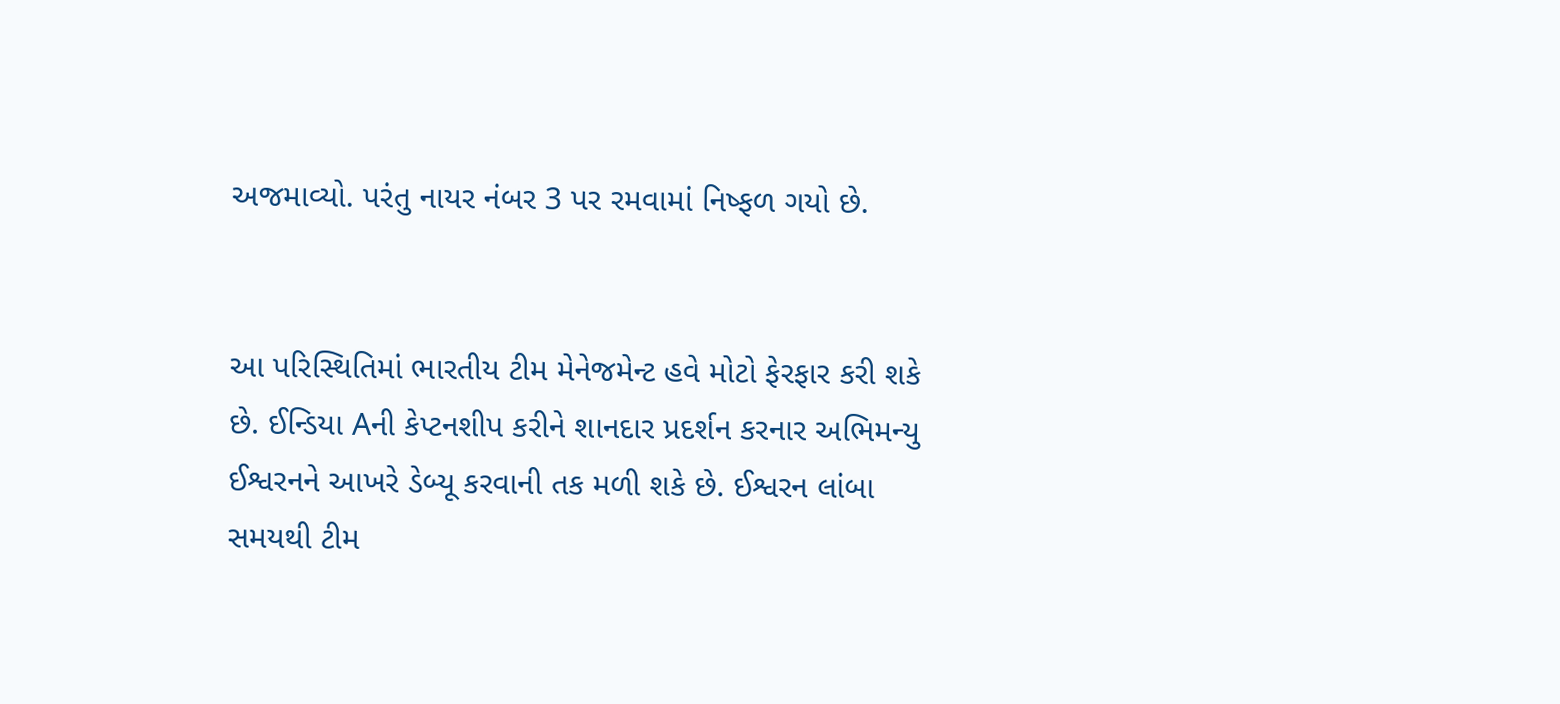અજમાવ્યો. પરંતુ નાયર નંબર 3 પર રમવામાં નિષ્ફળ ગયો છે.


આ પરિસ્થિતિમાં ભારતીય ટીમ મેનેજમેન્ટ હવે મોટો ફેરફાર કરી શકે છે. ઈન્ડિયા Aની કેપ્ટનશીપ કરીને શાનદાર પ્રદર્શન કરનાર અભિમન્યુ ઈશ્વરનને આખરે ડેબ્યૂ કરવાની તક મળી શકે છે. ઈશ્વરન લાંબા સમયથી ટીમ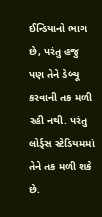ઈન્ડિયાનો ભાગ છે, પરંતુ હજુ પણ તેને ડેબ્યૂ કરવાની તક મળી રહી નથી. પરંતુ લોર્ડ્સ સ્ટેડિયમમાં તેને તક મળી શકે છે.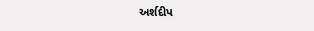અર્શદીપ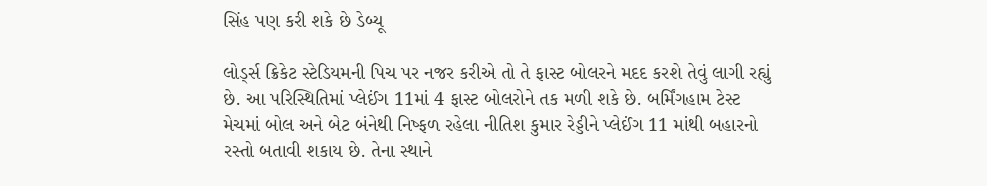સિંહ પણ કરી શકે છે ડેબ્યૂ

લોર્ડ્સ ક્રિકેટ સ્ટેડિયમની પિચ પર નજર કરીએ તો તે ફાસ્ટ બોલરને મદદ કરશે તેવું લાગી રહ્યું છે. આ પરિસ્થિતિમાં પ્લેઈંગ 11માં 4 ફાસ્ટ બોલરોને તક મળી શકે છે. બર્મિંગહામ ટેસ્ટ મેચમાં બોલ અને બેટ બંનેથી નિષ્ફળ રહેલા નીતિશ કુમાર રેડ્ડીને પ્લેઈંગ 11 માંથી બહારનો રસ્તો બતાવી શકાય છે. તેના સ્થાને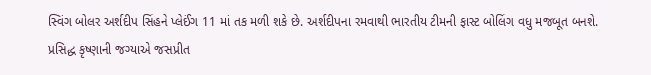સ્વિંગ બોલર અર્શદીપ સિંહને પ્લેઈંગ 11 માં તક મળી શકે છે. અર્શદીપના રમવાથી ભારતીય ટીમની ફાસ્ટ બોલિંગ વધુ મજબૂત બનશે. પ્રસિદ્ધ કૃષ્ણાની જગ્યાએ જસપ્રીત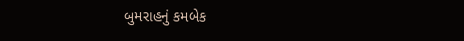બુમરાહનું કમબેક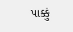પાક્કું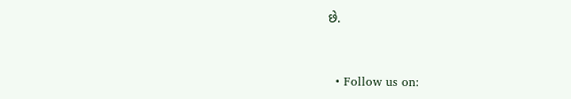છે.


  • Follow us on: